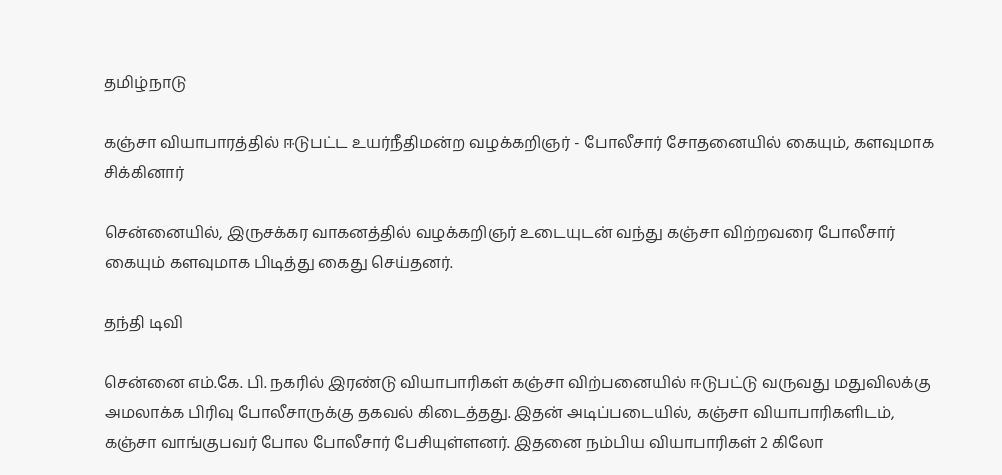தமிழ்நாடு

கஞ்சா வியாபாரத்தில் ஈடுபட்ட உயர்நீதிமன்ற வழக்கறிஞர் - போலீசார் சோதனையில் கையும், களவுமாக சிக்கினார்

சென்னையில், இருசக்கர வாகனத்தில் வழக்கறிஞர் உடையுடன் வந்து கஞ்சா விற்றவரை போலீசார் கையும் களவுமாக பிடித்து கைது செய்தனர்.

தந்தி டிவி

சென்னை எம்.கே. பி. நகரில் இரண்டு வியாபாரிகள் கஞ்சா விற்பனையில் ஈடுபட்டு வருவது மதுவிலக்கு அமலாக்க பிரிவு போலீசாருக்கு தகவல் கிடைத்தது. இதன் அடிப்படையில், கஞ்சா வியாபாரிகளிடம், கஞ்சா வாங்குபவர் போல போலீசார் பேசியுள்ளனர். இதனை நம்பிய வியாபாரிகள் 2 கிலோ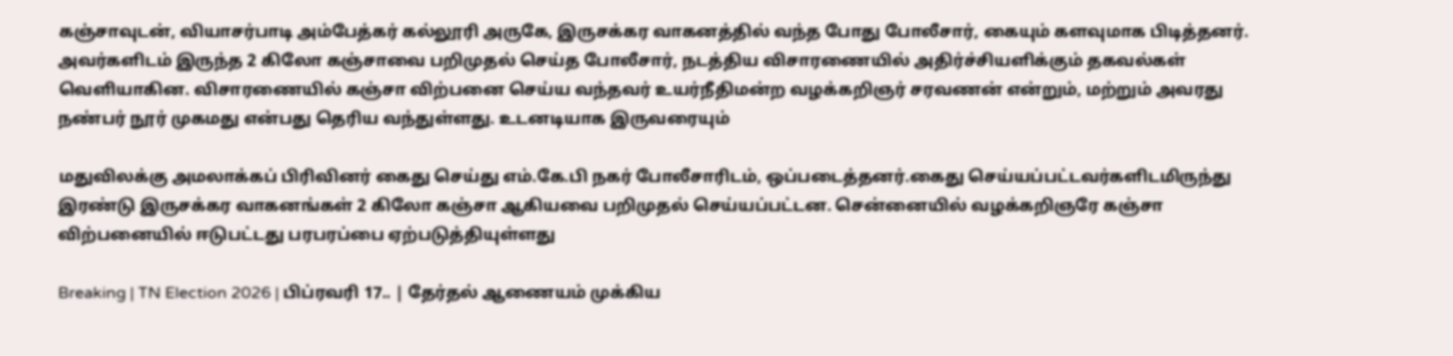கஞ்சாவுடன், வியாசர்பாடி அம்பேத்கர் கல்லூரி அருகே, இருசக்கர வாகனத்தில் வந்த போது போலீசார், கையும் களவுமாக பிடித்தனர். அவர்களிடம் இருந்த 2 கிலோ கஞ்சாவை பறிமுதல் செய்த போலீசார், நடத்திய விசாரணையில் அதிர்ச்சியளிக்கும் தகவல்கள் வெளியாகின. விசாரணையில் கஞ்சா விற்பனை செய்ய வந்தவர் உயர்நீதிமன்ற வழக்கறிஞர் சரவணன் என்றும், மற்றும் அவரது நண்பர் நூர் முகமது என்பது தெரிய வந்துள்ளது. உடனடியாக இருவரையும்

மதுவிலக்கு அமலாக்கப் பிரிவினர் கைது செய்து எம்.கே.பி நகர் போலீசாரிடம், ஒப்படைத்தனர்.கைது செய்யப்பட்டவர்களிடமிருந்து இரண்டு இருசக்கர வாகனங்கள் 2 கிலோ கஞ்சா ஆகியவை பறிமுதல் செய்யப்பட்டன. சென்னையில் வழக்கறிஞரே கஞ்சா விற்பனையில் ஈடுபட்டது பரபரப்பை ஏற்படுத்தியுள்ளது

Breaking | TN Election 2026 | பிப்ரவரி 17.. | தேர்தல் ஆணையம் முக்கிய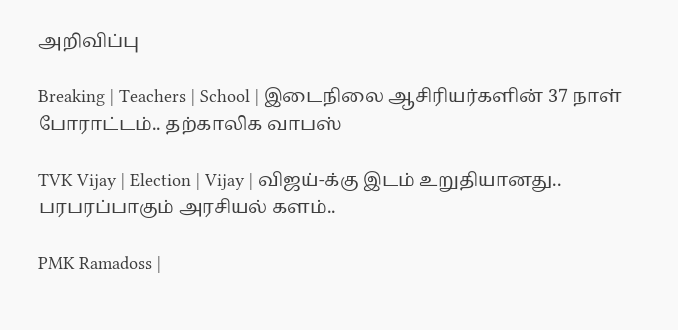அறிவிப்பு

Breaking | Teachers | School | இடைநிலை ஆசிரியர்களின் 37 நாள் போராட்டம்.. தற்காலிக வாபஸ்

TVK Vijay | Election | Vijay | விஜய்-க்கு இடம் உறுதியானது.. பரபரப்பாகும் அரசியல் களம்..

PMK Ramadoss |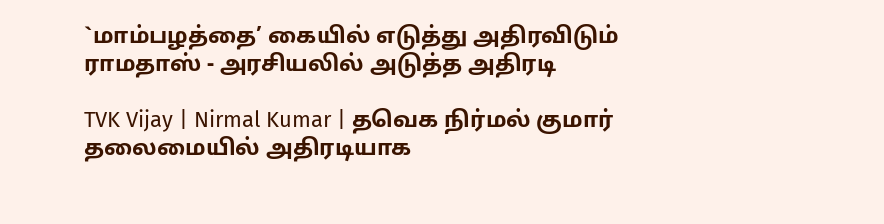`மாம்பழத்தை’ கையில் எடுத்து அதிரவிடும் ராமதாஸ் - அரசியலில் அடுத்த அதிரடி

TVK Vijay | Nirmal Kumar | தவெக நிர்மல் குமார் தலைமையில் அதிரடியாக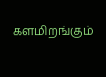களமிறங்கும்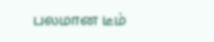பலமான டீம்